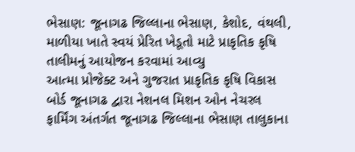ભેસાણ: જૂનાગઢ જિલ્લાના ભેસાણ, કેશોદ, વંથલી, માળીયા ખાતે સ્વયં પ્રેરિત ખેડૂતો માટે પ્રાકૃતિક કૃષિ તાલીમનું આયોજન કરવામાં આવ્યુ
આત્મા પ્રોજેક્ટ અને ગુજરાત પ્રાકૃતિક કૃષિ વિકાસ બોર્ડ જૂનાગઢ દ્વારા નેશનલ મિશન ઓન નેચરલ ફાર્મિંગ અંતર્ગત જૂનાગઢ જિલ્લાના ભેસાણ તાલુકાના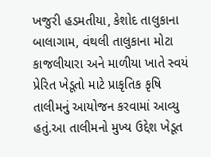ખજુરી હડમતીયા, કેશોદ તાલુકાના બાલાગામ, વંથલી તાલુકાના મોટા કાજલીયારા અને માળીયા ખાતે સ્વયં પ્રેરિત ખેડૂતો માટે પ્રાકૃતિક કૃષિ તાલીમનું આયોજન કરવામાં આવ્યુ હતું.આ તાલીમનો મુખ્ય ઉદ્દેશ ખેડૂત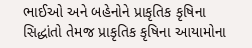ભાઈઓ અને બહેનોને પ્રાકૃતિક કૃષિના સિદ્ધાંતો તેમજ પ્રાકૃતિક કૃષિના આયામોના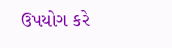ઉપયોગ કરે